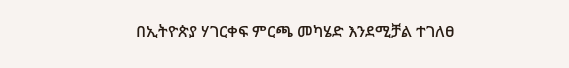በኢትዮጵያ ሃገርቀፍ ምርጫ መካሄድ እንደሚቻል ተገለፀ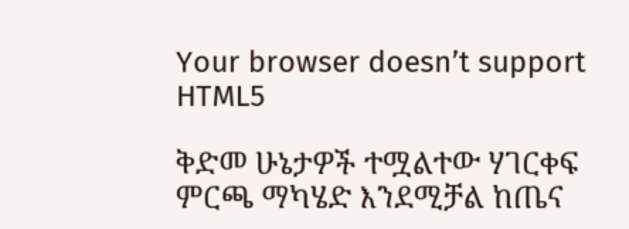Your browser doesn’t support HTML5

ቅድመ ሁኔታዎች ተሟልተው ሃገርቀፍ ምርጫ ማካሄድ እንደሚቻል ከጤና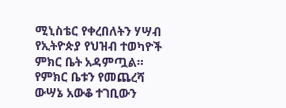ሚኒስቴር የቀረበለትን ሃሣብ የኢትዮጵያ የህዝብ ተወካዮች ምክር ቤት አዳምጧል። የምክር ቤቱን የመጨረሻ ውሣኔ አውቆ ተገቢውን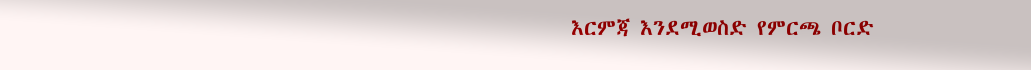እርምጃ እንደሚወስድ የምርጫ ቦርድ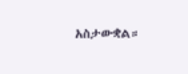አስታውቋል።